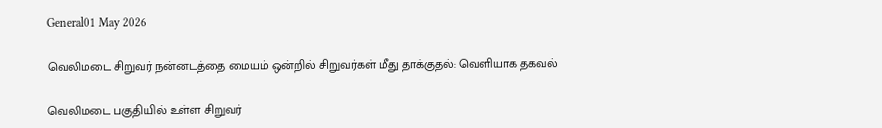General01 May 2026

வெலிமடை சிறுவர் நன்னடத்தை மையம் ஒன்றில் சிறுவர்கள் மீது தாக்குதல்: வெளியாக தகவல்

வெலிமடை பகுதியில் உள்ள சிறுவர்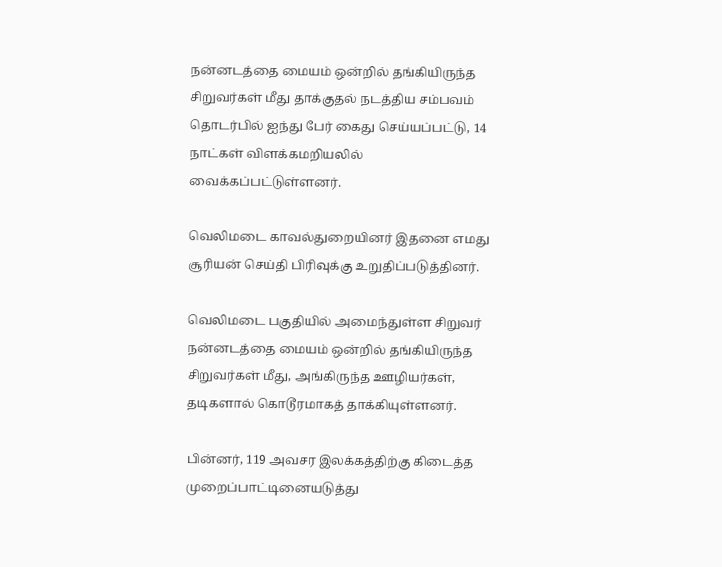நன்னடத்தை மையம் ஒன்றில் தங்கியிருந்த சிறுவர்கள் மீது தாக்குதல் நடத்திய சம்பவம் தொடர்பில் ஐந்து பேர் கைது செய்யப்பட்டு, 14 நாட்கள் விளக்கமறியலில் வைக்கப்பட்டுள்ளனர்.

வெலிமடை காவல்துறையினர் இதனை எமது சூரியன் செய்தி பிரிவுக்கு உறுதிப்படுத்தினர்.

வெலிமடை பகுதியில் அமைந்துள்ள சிறுவர் நன்னடத்தை மையம் ஒன்றில் தங்கியிருந்த சிறுவர்கள் மீது, அங்கிருந்த ஊழியர்கள், தடிகளால் கொடூரமாகத் தாக்கியுள்ளனர்.

பின்னர், 119 அவசர இலக்கத்திற்கு கிடைத்த முறைப்பாட்டினையடுத்து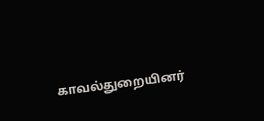காவல்துறையினர்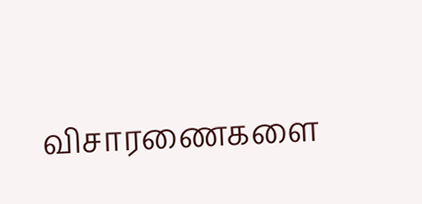விசாரணைகளை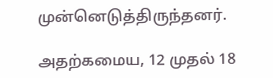முன்னெடுத்திருந்தனர்.

அதற்கமைய, 12 முதல் 18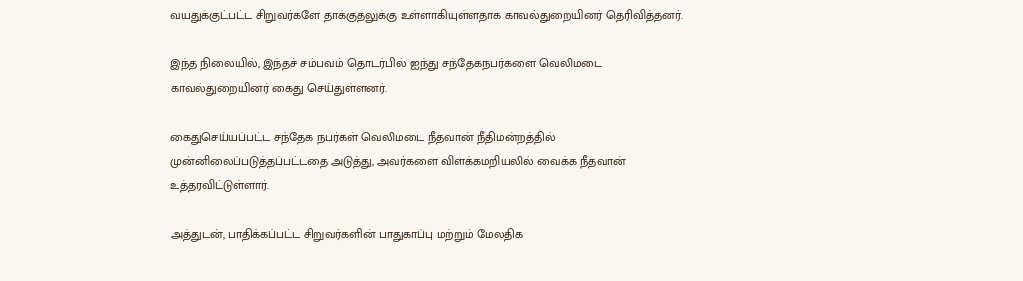வயதுக்குட்பட்ட சிறுவர்களே தாக்குதலுக்கு உள்ளாகியுள்ளதாக காவல்துறையினர் தெரிவித்தனர்.

இந்த நிலையில், இந்தச் சம்பவம் தொடர்பில் ஐந்து சந்தேகநபர்களை வெலிமடை காவல்துறையினர் கைது செய்துள்ளனர்.

கைதுசெய்யப்பட்ட சந்தேக நபர்கள் வெலிமடை நீதவான் நீதிமன்றத்தில் முன்னிலைப்படுத்தப்பட்டதை அடுத்து, அவர்களை விளக்கமறியலில் வைக்க நீதவான் உத்தரவிட்டுள்ளார்.

அத்துடன், பாதிக்கப்பட்ட சிறுவர்களின் பாதுகாப்பு மற்றும் மேலதிக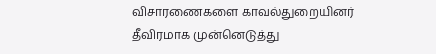விசாரணைகளை காவல்துறையினர் தீவிரமாக முன்னெடுத்து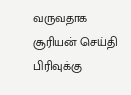வருவதாக சூரியன் செய்தி பிரிவுக்கு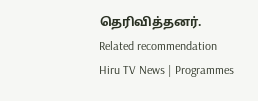தெரிவித்தனர்.
Related recommendation
Hiru TV News | Programmes